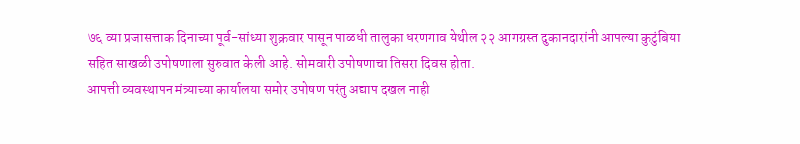७६ व्या प्रजासत्ताक दिनाच्या पूर्व-सांध्या शुक्रवार पासून पाळधी तालुका धरणगाव येथील २२ आगग्रस्त दुकानदारांनी आपल्या कुटुंबिया सहित साखळी उपोषणाला सुरुवात केली आहे. सोमवारी उपोषणाचा तिसरा दिवस होता.
आपत्ती व्यवस्थापन मंत्र्याच्या कार्यालया समोर उपोषण परंतु अद्याप दखल नाही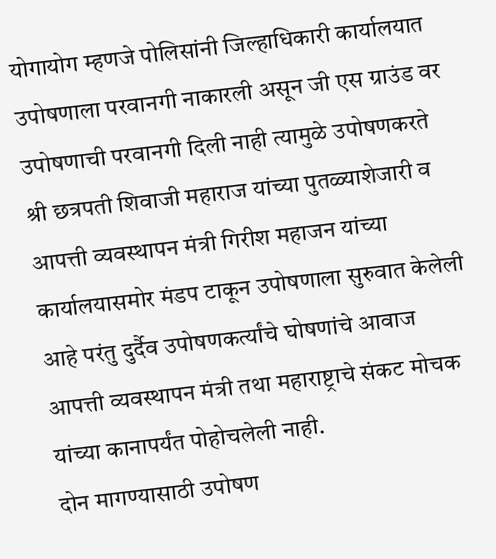योगायोग म्हणजे पोलिसांनी जिल्हाधिकारी कार्यालयात उपोषणाला परवानगी नाकारली असून जी एस ग्राउंड वर उपोषणाची परवानगी दिली नाही त्यामुळे उपोषणकरते श्री छत्रपती शिवाजी महाराज यांच्या पुतळ्याशेजारी व आपत्ती व्यवस्थापन मंत्री गिरीश महाजन यांच्या कार्यालयासमोर मंडप टाकून उपोषणाला सुरुवात केलेली आहे परंतु दुर्दैव उपोषणकर्त्यांचे घोषणांचे आवाज आपत्ती व्यवस्थापन मंत्री तथा महाराष्ट्राचे संकट मोचक यांच्या कानापर्यंत पोहोचलेली नाही.
दोन मागण्यासाठी उपोषण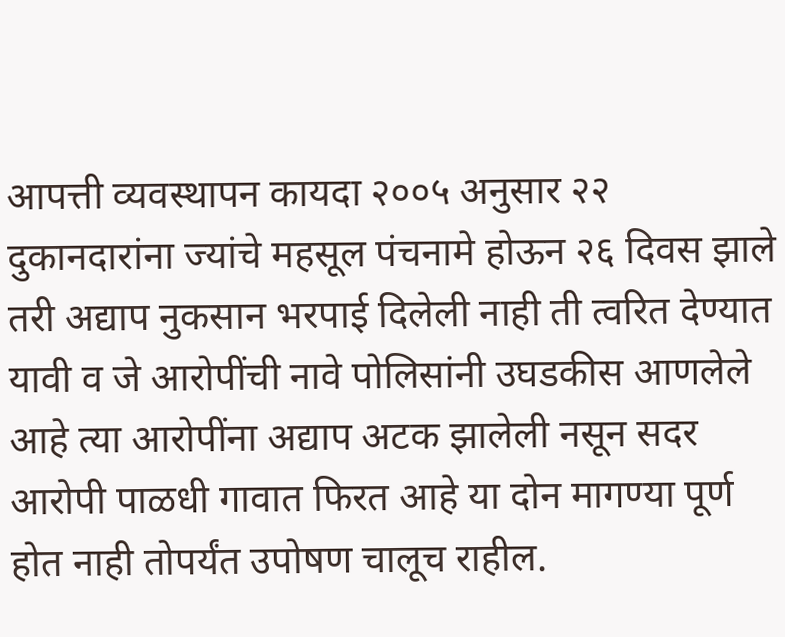आपत्ती व्यवस्थापन कायदा २००५ अनुसार २२ दुकानदारांना ज्यांचे महसूल पंचनामे होऊन २६ दिवस झाले तरी अद्याप नुकसान भरपाई दिलेली नाही ती त्वरित देण्यात यावी व जे आरोपींची नावे पोलिसांनी उघडकीस आणलेले आहे त्या आरोपींना अद्याप अटक झालेली नसून सदर आरोपी पाळधी गावात फिरत आहे या दोन मागण्या पूर्ण होत नाही तोपर्यंत उपोषण चालूच राहील.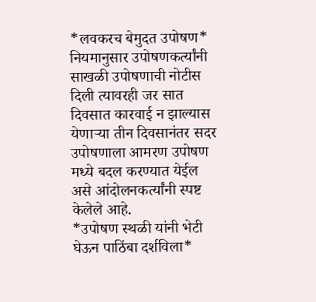*लवकरच बेमुदत उपोषण*
नियमानुसार उपोषणकर्त्यांनी साखळी उपोषणाची नोटीस दिली त्यावरही जर सात दिवसात कारवाई न झाल्यास येणाऱ्या तीन दिवसानंतर सदर उपोषणाला आमरण उपोषण मध्ये बदल करण्यात येईल असे आंदोलनकर्त्यांनी स्पष्ट केलेले आहे.
*उपोषण स्थळी यांनी भेटी घेऊन पाठिंबा दर्शविला*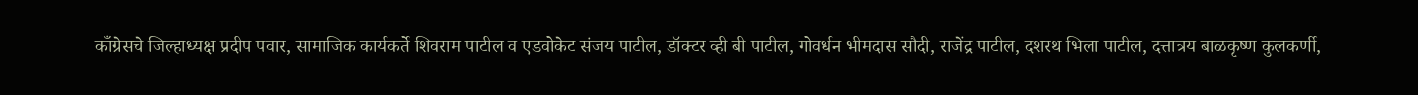काँग्रेसचे जिल्हाध्यक्ष प्रदीप पवार, सामाजिक कार्यकर्ते शिवराम पाटील व एडवोकेट संजय पाटील, डॉक्टर व्ही बी पाटील, गोवर्धन भीमदास सौदी, राजेंद्र पाटील, दशरथ भिला पाटील, दत्तात्रय बाळकृष्ण कुलकर्णी,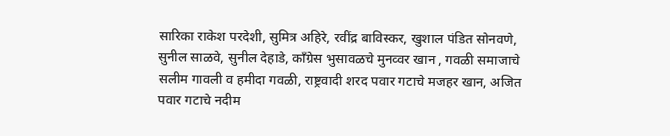सारिका राकेश परदेशी, सुमित्र अहिरे, रवींद्र बाविस्कर, खुशाल पंडित सोनवणे, सुनील साळवे, सुनील देहाडे, काँग्रेस भुसावळचे मुनव्वर खान , गवळी समाजाचे सलीम गावली व हमीदा गवळी, राष्ट्रवादी शरद पवार गटाचे मजहर खान, अजित पवार गटाचे नदीम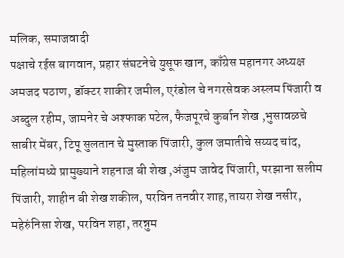मलिक, समाजवादी
पक्षाचे रईस बागवान, प्रहार संघटनेचे युसूफ खान, काँग्रेस महानगर अध्यक्ष अमजद पठाण, डॉक्टर शाकीर जमील, एरंडोल चे नगरसेवक अस्लम पिंजारी व अब्दुल रहीम, जामनेर चे अश्फाक पटेल, फैजपूरचे कुर्बान शेख ,भुसावळचे साबीर मेंबर, टिपू सुलतान चे मुस्ताक पिंजारी, कुल जमातीचे सय्यद चांद,
महिलांमध्ये प्रामुख्याने शहनाज बी शेख ,अंजुम जावेद पिंजारी, परझाना सलीम पिंजारी, शाहीन बी शेख शकील, परविन तनवीर शाह,तायरा शेख नसीर, महेरुंनिसा शेख, परविन शहा, तरन्नुम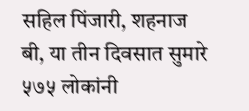सहिल पिंजारी, शहनाज बी, या तीन दिवसात सुमारे ५७५ लोकांनी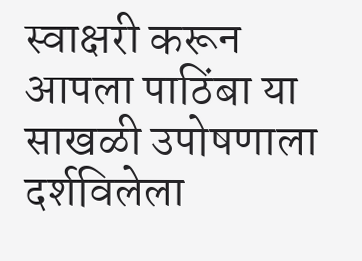स्वाक्षरी करून आपला पाठिंबा या साखळी उपोषणाला दर्शविलेला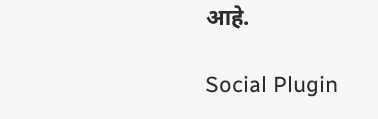आहे.

Social Plugin